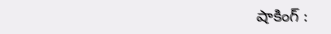షాకింగ్ :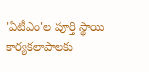'ఏటీఎం'ల పూర్తి స్థాయి కార్యకలాపాలకు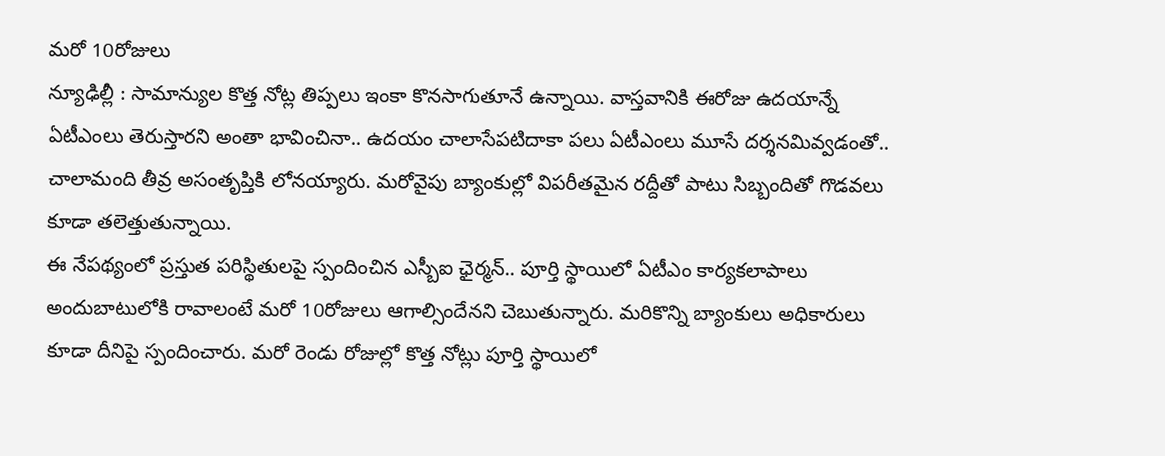మరో 10రోజులు
న్యూఢిల్లీ : సామాన్యుల కొత్త నోట్ల తిప్పలు ఇంకా కొనసాగుతూనే ఉన్నాయి. వాస్తవానికి ఈరోజు ఉదయాన్నే ఏటీఎంలు తెరుస్తారని అంతా భావించినా.. ఉదయం చాలాసేపటిదాకా పలు ఏటీఎంలు మూసే దర్శనమివ్వడంతో.. చాలామంది తీవ్ర అసంతృప్తికి లోనయ్యారు. మరోవైపు బ్యాంకుల్లో విపరీతమైన రద్దీతో పాటు సిబ్బందితో గొడవలు కూడా తలెత్తుతున్నాయి.
ఈ నేపథ్యంలో ప్రస్తుత పరిస్థితులపై స్పందించిన ఎస్బీఐ ఛైర్మన్.. పూర్తి స్థాయిలో ఏటీఎం కార్యకలాపాలు అందుబాటులోకి రావాలంటే మరో 10రోజులు ఆగాల్సిందేనని చెబుతున్నారు. మరికొన్ని బ్యాంకులు అధికారులు కూడా దీనిపై స్పందించారు. మరో రెండు రోజుల్లో కొత్త నోట్లు పూర్తి స్థాయిలో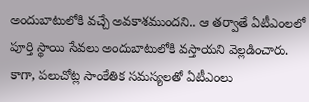అందుబాటులోకి వచ్చే అవకాశముందని.. ఆ తర్వాతే ఏటీఎంలలో పూర్తి స్థాయి సేవలు అందుబాటులోకి వస్తాయని వెల్లడించారు. కాగా, పలుచోట్ల సాంకేతిక సమస్యలతో ఏటీఎంలు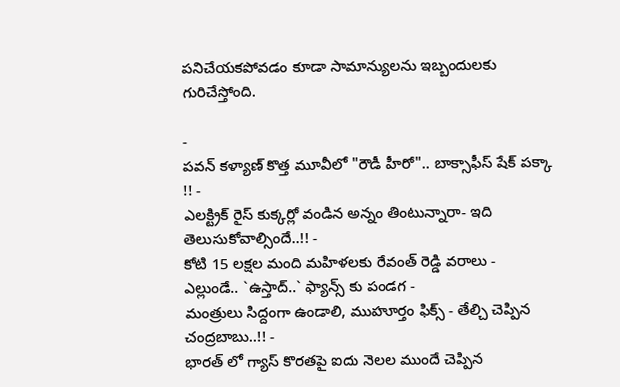పనిచేయకపోవడం కూడా సామాన్యులను ఇబ్బందులకు గురిచేస్తోంది.

-
పవన్ కళ్యాణ్ కొత్త మూవీలో "రౌడీ హీరో".. బాక్సాఫీస్ షేక్ పక్కా !! -
ఎలక్ట్రిక్ రైస్ కుక్కర్లో వండిన అన్నం తింటున్నారా- ఇది తెలుసుకోవాల్సిందే..!! -
కోటి 15 లక్షల మంది మహిళలకు రేవంత్ రెడ్డి వరాలు -
ఎల్లుండే.. `ఉస్తాద్..` ఫ్యాన్స్ కు పండగ -
మంత్రులు సిద్దంగా ఉండాలి, ముహూర్తం ఫిక్స్ - తేల్చి చెప్పిన చంద్రబాబు..!! -
భారత్ లో గ్యాస్ కొరతపై ఐదు నెలల ముందే చెప్పిన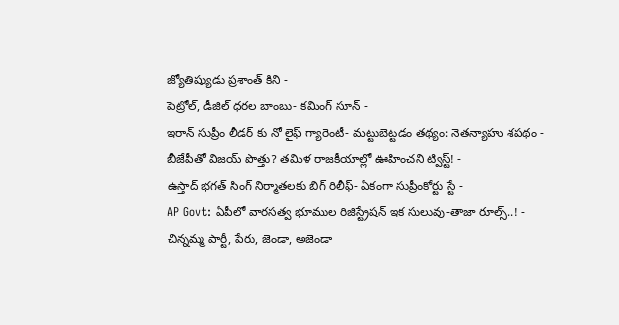జ్యోతిష్యుడు ప్రశాంత్ కిని -
పెట్రోల్, డీజిల్ ధరల బాంబు- కమింగ్ సూన్ -
ఇరాన్ సుప్రీం లీడర్ కు నో లైఫ్ గ్యారెంటీ- మట్టుబెట్టడం తథ్యం: నెతన్యాహు శపథం -
బీజేపీతో విజయ్ పొత్తు? తమిళ రాజకీయాల్లో ఊహించని ట్విస్ట్! -
ఉస్తాద్ భగత్ సింగ్ నిర్మాతలకు బిగ్ రిలీఫ్- ఏకంగా సుప్రీంకోర్టు స్టే -
AP Govt: ఏపీలో వారసత్వ భూముల రిజిస్ట్రేషన్ ఇక సులువు-తాజా రూల్స్..! -
చిన్నమ్మ పార్టీ, పేరు, జెండా, అజెండా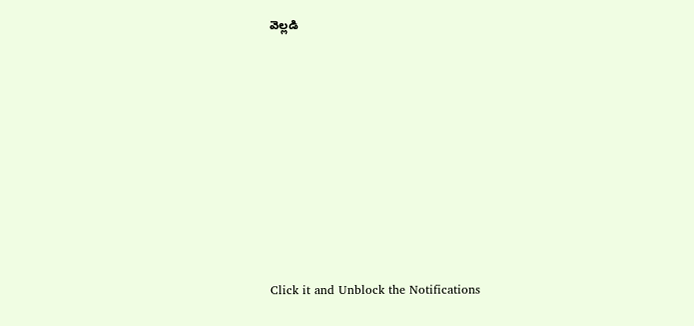వెల్లడి












Click it and Unblock the Notifications